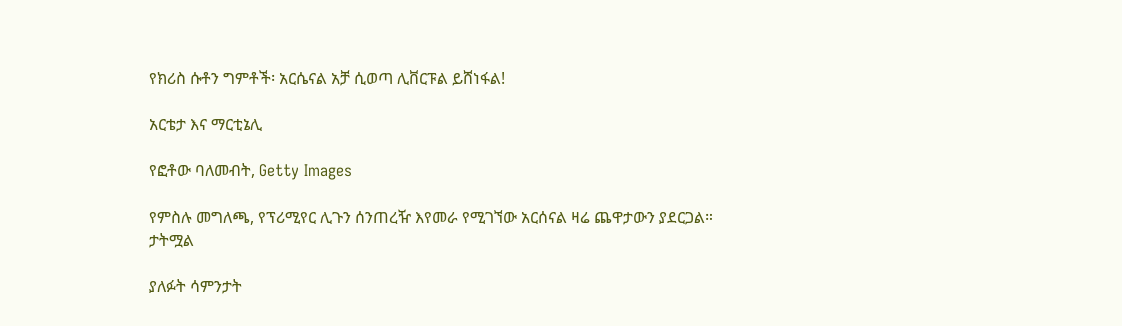የክሪስ ሱቶን ግምቶች፡ አርሴናል አቻ ሲወጣ ሊቨርፑል ይሸነፋል!

አርቴታ እና ማርቲኔሊ

የፎቶው ባለመብት, Getty Images

የምስሉ መግለጫ, የፕሪሚየር ሊጉን ሰንጠረዥ እየመራ የሚገኘው አርሰናል ዛሬ ጨዋታውን ያደርጋል።
ታትሟል

ያለፉት ሳምንታት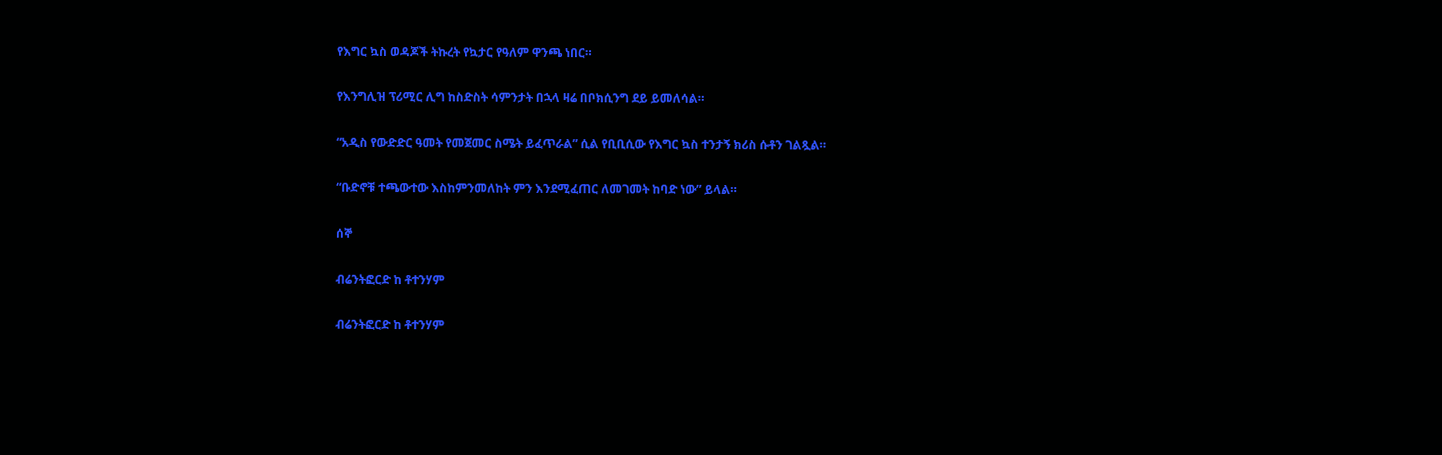የእግር ኳስ ወዳጆች ትኩረት የኳታር የዓለም ዋንጫ ነበር።

የእንግሊዝ ፕሪሚር ሊግ ከስድስት ሳምንታት በኋላ ዛሬ በቦክሲንግ ደይ ይመለሳል።

“አዲስ የውድድር ዓመት የመጀመር ስሜት ይፈጥራል” ሲል የቢቢሲው የእግር ኳስ ተንታኝ ክሪስ ሱቶን ገልጿል።

“ቡድኖቹ ተጫውተው እስከምንመለከት ምን እንደሚፈጠር ለመገመት ከባድ ነው” ይላል።

ሰኞ

ብሬንትፎርድ ከ ቶተንሃም

ብሬንትፎርድ ከ ቶተንሃም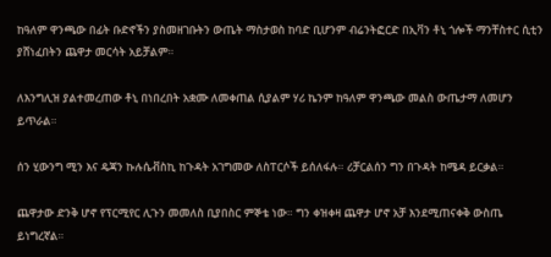ከዓለም ዋንጫው በፊት ቡድኖችን ያስመዘገቡትን ውጤት ማስታወስ ከባድ ቢሆንም ብሬንትፎርድ በኢቫን ቶኒ ጎሎች ማንቸስተር ሲቲን ያሸነፈበትን ጨዋታ መርሳት አይቻልም።

ለእንግሊዝ ያልተመረጠው ቶኒ በነበረበት አቋሙ ለመቀጠል ሲያልም ሃሪ ኬንም ከዓለም ዋንጫው መልስ ውጤታማ ለመሆን ይጥራል።

ሰን ሂውንግ ሚን እና ዴጃን ኩሉሴቭስኪ ከጉዳት አገግመው ለስፐርሶች ይሰለፋሉ። ሪቻርልሰን ግን በጉዳት ከሜዳ ይርቃል።

ጨዋታው ድንቅ ሆኖ የፕርሚየር ሊጉን መመለስ ቢያበስር ምኞቴ ነው። ግን ቀዝቀዛ ጨዋታ ሆኖ አቻ እንደሚጠናቀቅ ውስጤ ይነግረኛል።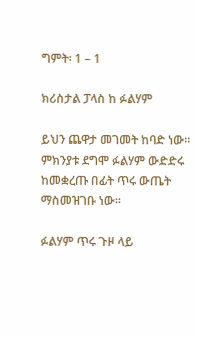ግምት፡ 1 – 1

ክሪስታል ፓላስ ከ ፉልሃም

ይህን ጨዋታ መገመት ከባድ ነው። ምክንያቱ ደግሞ ፉልሃም ውድድሩ ከመቋረጡ በፊት ጥሩ ውጤት ማስመዝገቡ ነው።

ፉልሃም ጥሩ ጉዞ ላይ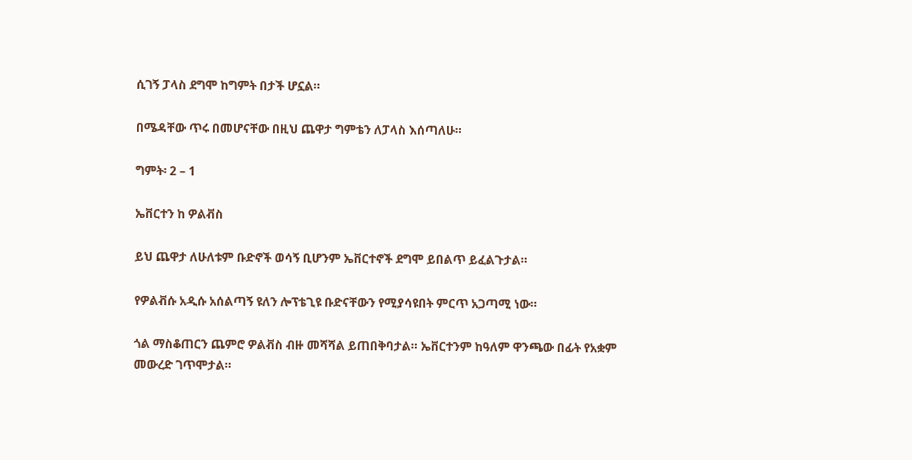ሲገኝ ፓላስ ደግሞ ከግምት በታች ሆኗል።

በሜዳቸው ጥሩ በመሆናቸው በዚህ ጨዋታ ግምቴን ለፓላስ እሰጣለሁ።

ግምት፡ 2 – 1

ኤቨርተን ከ ዎልቭስ

ይህ ጨዋታ ለሁለቱም ቡድኖች ወሳኝ ቢሆንም ኤቨርተኖች ደግሞ ይበልጥ ይፈልጉታል።

የዎልቭሱ አዲሱ አሰልጣኝ ዩለን ሎፕቴጊዩ ቡድናቸውን የሚያሳዩበት ምርጥ አጋጣሚ ነው።

ጎል ማስቆጠርን ጨምሮ ዎልቭስ ብዙ መሻሻል ይጠበቅባታል። ኤቨርተንም ከዓለም ዋንጫው በፊት የአቋም መውረድ ገጥሞታል።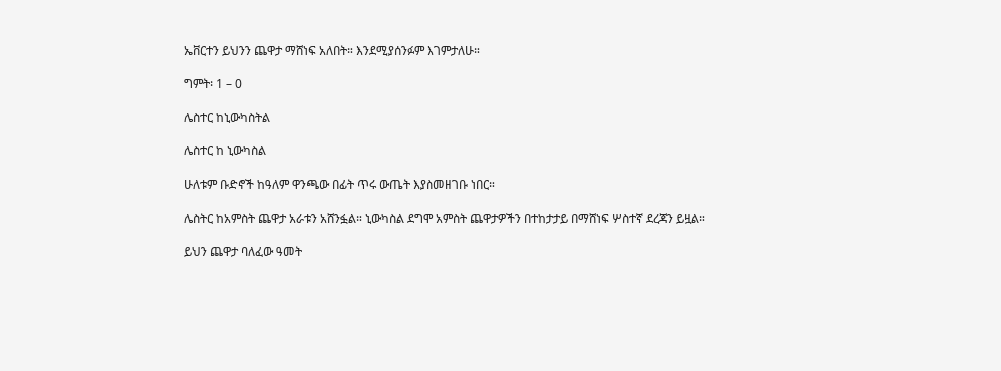ኤቨርተን ይህንን ጨዋታ ማሸነፍ አለበት። እንደሚያሰንፉም እገምታለሁ።

ግምት፡ 1 – 0

ሌስተር ከኒውካስትል

ሌስተር ከ ኒውካስል

ሁለቱም ቡድኖች ከዓለም ዋንጫው በፊት ጥሩ ውጤት እያስመዘገቡ ነበር።

ሌስትር ከአምስት ጨዋታ አራቱን አሸንፏል። ኒውካስል ደግሞ አምስት ጨዋታዎችን በተከታታይ በማሸነፍ ሦስተኛ ደረጃን ይዟል።

ይህን ጨዋታ ባለፈው ዓመት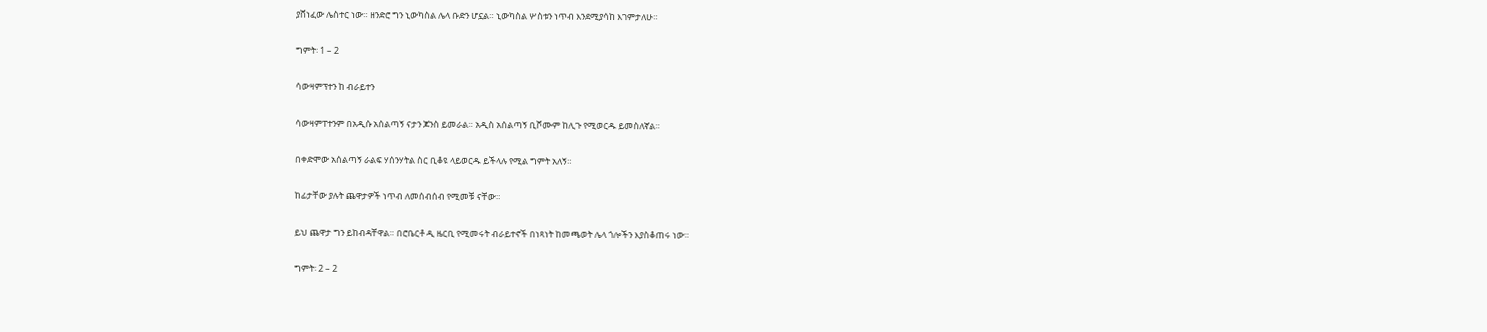ያሸነፈው ሌስተር ነው። ዘንድሮ ግን ኒውካስል ሌላ ቡድን ሆኗል። ኒውካስል ሦስቱን ነጥብ እንደሚያሳከ እገምታለሁ።

ግምት፡ 1 – 2

ሳውዛምፕተን ከ ብራይተን

ሳውዛምፐተንም በአዲሱ አሰልጣኝ ናታን ጆንስ ይመራል። አዲስ አሰልጣኝ ቢሾሙም ከሊጉ የሚወርዱ ይመስለኛል።

በቀድሞው አሰልጣኝ ራልፍ ሃሰንሃትል ስር ቢቆዩ ላይወርዱ ይችላሉ የሚል ግምት አለኝ።

ከፊታቸው ያሉት ጨዋታዎች ነጥብ ለመሰብሰብ የሚመቹ ናቸው።

ይህ ጨዋታ ግን ይከብዳቸዋል። በሮቤርቶ ዲ ዜርቢ የሚመሩት ብራይተኖች በነጻነት ከመጫወት ሌላ ጎሎችን እያስቆጠሩ ነው።

ግምት፡ 2 – 2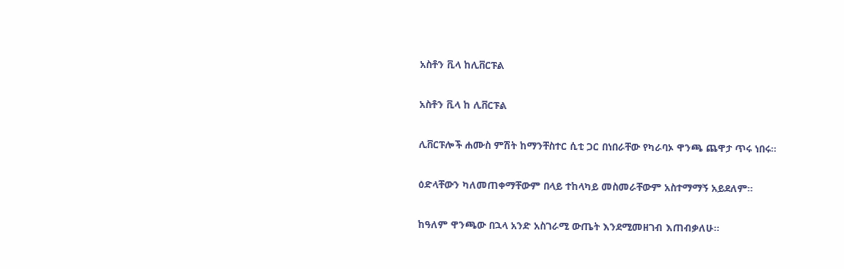አስቶን ቪላ ከሊቨርፑል

አስቶን ቪላ ከ ሊቨርፑል

ሊቨርፑሎች ሐሙስ ምሽት ከማንቸስተር ሲቲ ጋር በነበራቸው የካራባኦ ዋንጫ ጨዋታ ጥሩ ነበሩ።

ዕድላቸውን ካለመጠቀማቸውም በላይ ተከላካይ መስመራቸውም አስተማማኝ አይደለም።

ከዓለም ዋንጫው በኋላ አንድ አስገራሚ ውጤት እንደሚመዘገብ እጠብቃለሁ።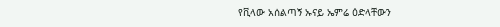የቪላው አሰልጣኝ ኡናይ ኤምሬ ዕድላቸውን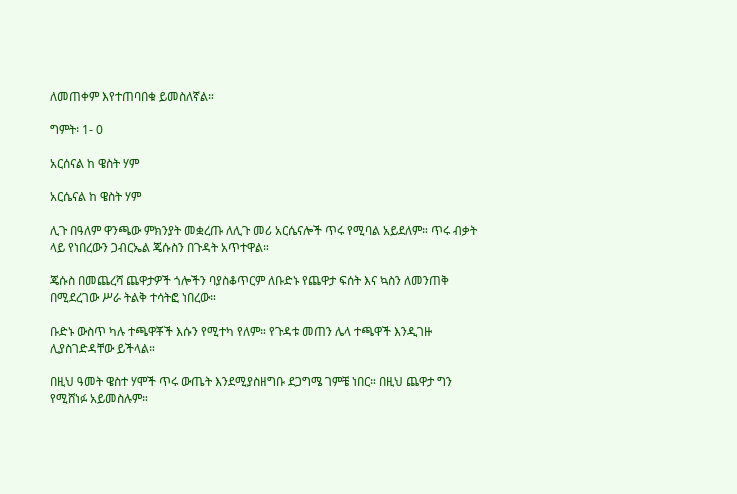ለመጠቀም እየተጠባበቁ ይመስለኛል።

ግምት፡ 1- 0

አርሰናል ከ ዌስት ሃም

አርሴናል ከ ዌስት ሃም

ሊጉ በዓለም ዋንጫው ምክንያት መቋረጡ ለሊጉ መሪ አርሴናሎች ጥሩ የሚባል አይደለም። ጥሩ ብቃት ላይ የነበረውን ጋብርኤል ጄሱስን በጉዳት አጥተዋል።

ጄሱስ በመጨረሻ ጨዋታዎች ጎሎችን ባያስቆጥርም ለቡድኑ የጨዋታ ፍሰት እና ኳስን ለመንጠቅ በሚደረገው ሥራ ትልቅ ተሳትፎ ነበረው።

ቡድኑ ውስጥ ካሉ ተጫዋቾች እሱን የሚተካ የለም። የጉዳቱ መጠን ሌላ ተጫዋች እንዲገዙ ሊያስገድዳቸው ይችላል።

በዚህ ዓመት ዌስተ ሃሞች ጥሩ ውጤት እንደሚያስዘግቡ ደጋግሜ ገምቼ ነበር። በዚህ ጨዋታ ግን የሚሸነፉ አይመስሉም።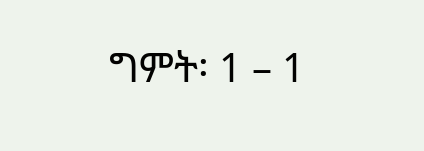ግምት፡ 1 – 1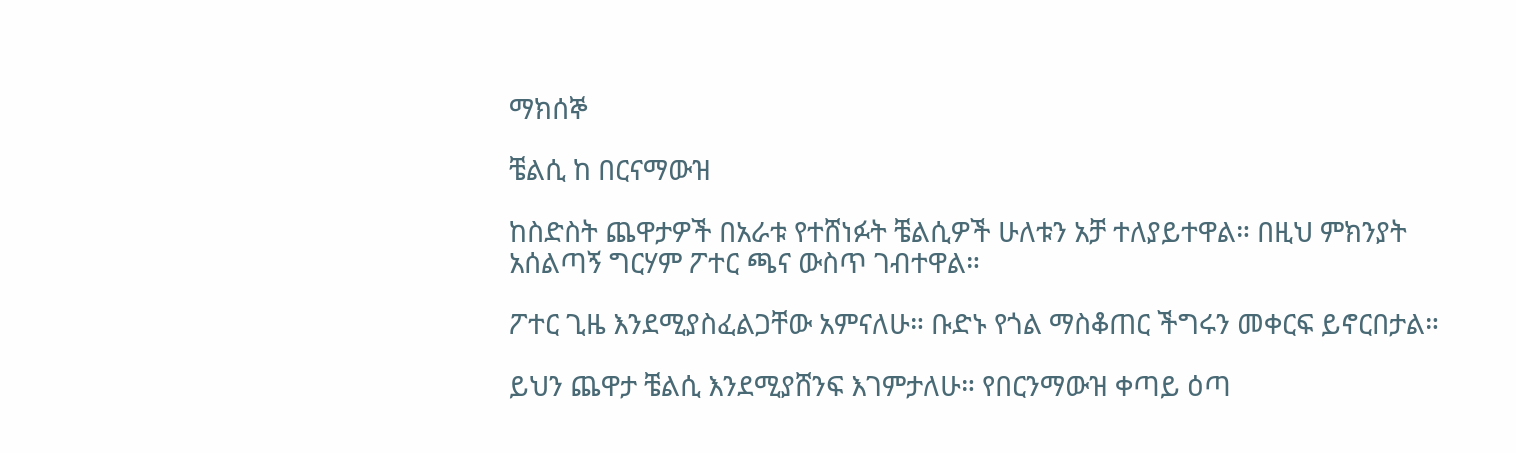ማክሰኞ

ቼልሲ ከ በርናማውዝ

ከስድስት ጨዋታዎች በአራቱ የተሸነፉት ቼልሲዎች ሁለቱን አቻ ተለያይተዋል። በዚህ ምክንያት አሰልጣኝ ግርሃም ፖተር ጫና ውስጥ ገብተዋል።

ፖተር ጊዜ እንደሚያስፈልጋቸው አምናለሁ። ቡድኑ የጎል ማስቆጠር ችግሩን መቀርፍ ይኖርበታል።

ይህን ጨዋታ ቼልሲ እንደሚያሸንፍ እገምታለሁ። የበርንማውዝ ቀጣይ ዕጣ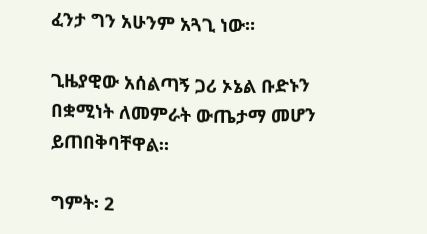ፈንታ ግን አሁንም አጓጊ ነው።

ጊዜያዊው አሰልጣኝ ጋሪ ኦኔል ቡድኑን በቋሚነት ለመምራት ውጤታማ መሆን ይጠበቅባቸዋል።

ግምት፡ 2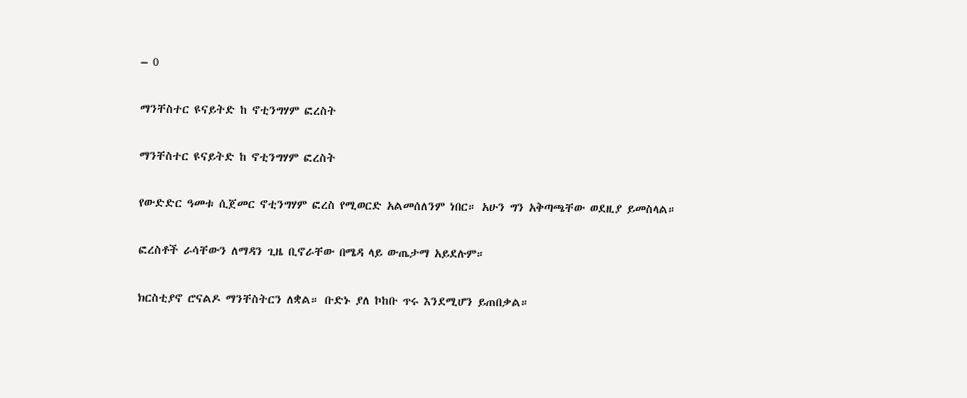– 0

ማንቸስተር ዩናይትድ ከ ኖቲንግሃም ፎረስት

ማንቸስተር ዩናይትድ ከ ኖቲንግሃም ፎረስት

የውድድር ዓመቱ ሲጀመር ኖቲንግሃም ፎረስ የሚወርድ አልመሰለንም ነበር። አሁን ግን አቅጣጫቸው ወደዚያ ይመስላል።

ፎረስቶች ራሳቸውን ለማዳን ጊዜ ቢኖራቸው በሜዳ ላይ ውጤታማ አይደሉም።

ክርስቲያኖ ሮናልዶ ማንቸስትርን ለቋል። ቡድኑ ያለ ኮከቡ ጥሩ እንደሚሆን ይጠበቃል።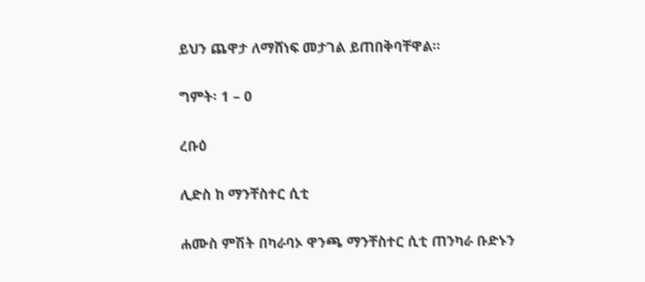ይህን ጨዋታ ለማሸነፍ መታገል ይጠበቅባቸዋል።

ግምት፡ 1 – 0

ረቡዕ

ሊድስ ከ ማንቸስተር ሲቲ

ሐሙስ ምሽት በካራባኦ ዋንጫ ማንቸስተር ሲቲ ጠንካራ ቡድኑን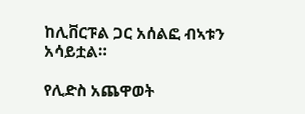ከሊቨርፑል ጋር አሰልፎ ብኣቱን አሳይቷል።

የሊድስ አጨዋወት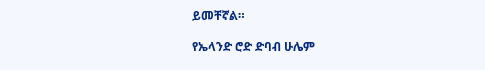ይመቸኛል።

የኤላንድ ሮድ ድባብ ሁሌም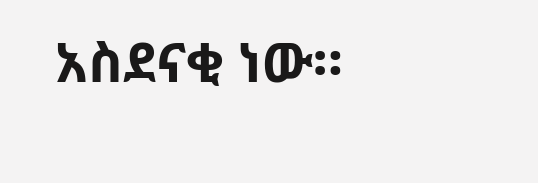አስደናቂ ነው።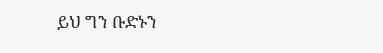ይህ ግን ቡድኑን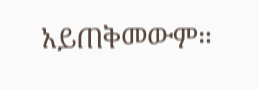አይጠቅመውም።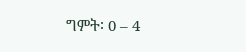ግምት፡ 0 – 4